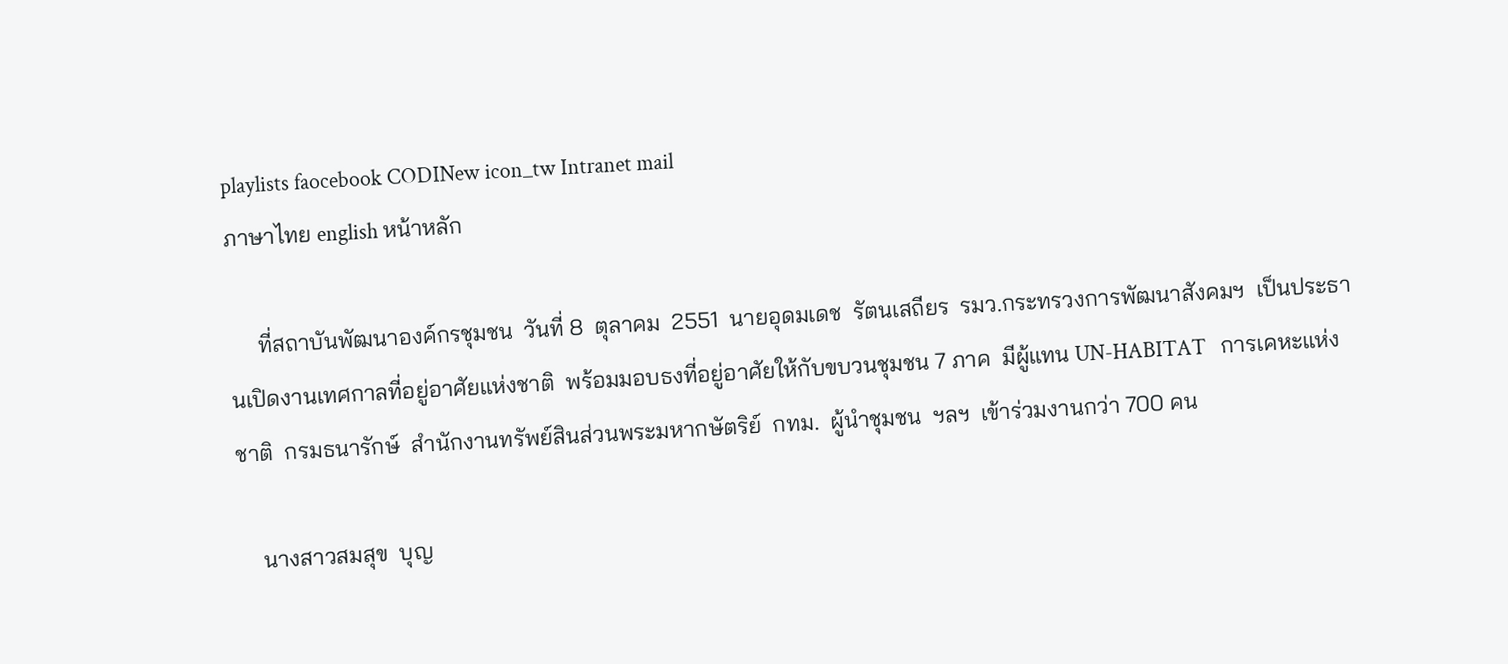playlists faocebook CODINew icon_tw Intranet mail
ภาษาไทย english หน้าหลัก

     ที่สถาบันพัฒนาองค์กรชุมชน  วันที่ 8  ตุลาคม  2551  นายอุดมเดช  รัตนเสถียร  รมว.กระทรวงการพัฒนาสังคมฯ  เป็นประธานเปิดงานเทศกาลที่อยู่อาศัยแห่งชาติ  พร้อมมอบธงที่อยู่อาศัยให้กับขบวนชุมชน 7 ภาค  มีผู้แทน UN-HABITAT   การเคหะแห่งชาติ  กรมธนารักษ์  สำนักงานทรัพย์สินส่วนพระมหากษัตริย์  กทม.  ผู้นำชุมชน  ฯลฯ  เข้าร่วมงานกว่า 700 คน

    นางสาวสมสุข  บุญ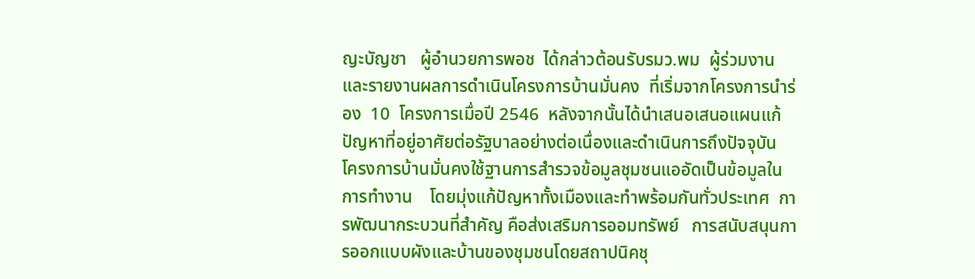ญะบัญชา   ผู้อำนวยการพอช  ได้กล่าวต้อนรับรมว.พม  ผู้ร่วมงาน  และรายงานผลการดำเนินโครงการบ้านมั่นคง  ที่เริ่มจากโครงการนำร่อง  10  โครงการเมื่อปี 2546  หลังจากนั้นได้นำเสนอเสนอแผนแก้ปัญหาที่อยู่อาศัยต่อรัฐบาลอย่างต่อเนื่องและดำเนินการถึงปัจจุบัน   โครงการบ้านมั่นคงใช้ฐานการสำรวจข้อมูลชุมชนแออัดเป็นข้อมูลในการทำงาน    โดยมุ่งแก้ปัญหาทั้งเมืองและทำพร้อมกันทั่วประเทศ  การพัฒนากระบวนที่สำคัญ คือส่งเสริมการออมทรัพย์   การสนับสนุนการออกแบบผังและบ้านของชุมชนโดยสถาปนิคชุ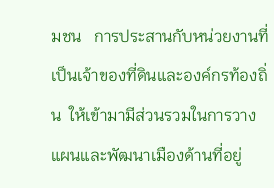มชน   การประสานกับหน่วยงานที่เป็นเจ้าของที่ดินและองค์กรท้องถิ่น  ให้เข้ามามีส่วนรวมในการวางแผนและพัฒนาเมืองด้านที่อยู่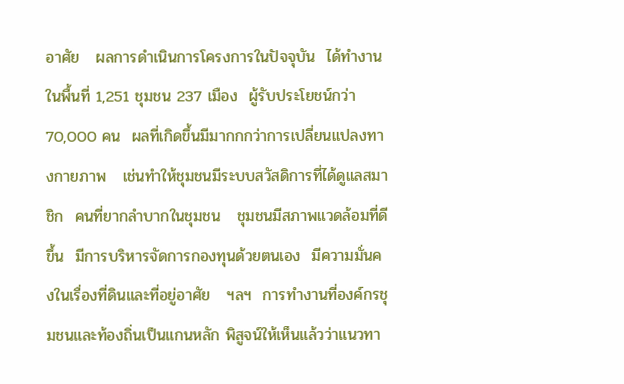อาศัย   ผลการดำเนินการโครงการในปัจจุบัน  ได้ทำงานในพื้นที่ 1,251 ชุมชน 237 เมือง  ผู้รับประโยชน์กว่า 70,000 คน  ผลที่เกิดขึ้นมีมากกกว่าการเปลี่ยนแปลงทางกายภาพ   เช่นทำให้ชุมชนมีระบบสวัสดิการที่ได้ดูแลสมาชิก  คนที่ยากลำบากในชุมชน   ชุมชนมีสภาพแวดล้อมที่ดีขึ้น  มีการบริหารจัดการกองทุนด้วยตนเอง  มีความมั่นคงในเรื่องที่ดินและที่อยู่อาศัย   ฯลฯ  การทำงานที่องค์กรชุมชนและท้องถิ่นเป็นแกนหลัก พิสูจน์ให้เห็นแล้วว่าแนวทา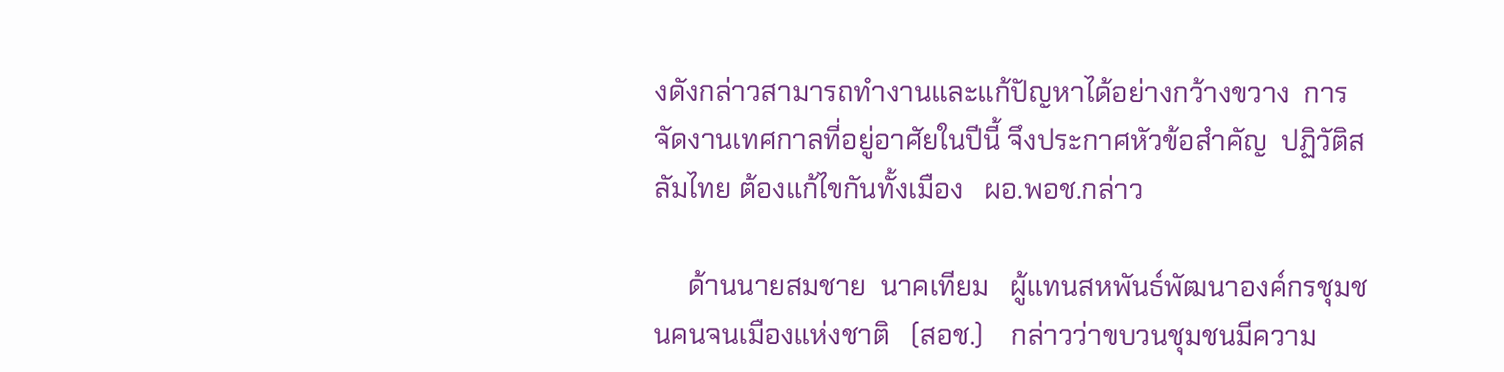งดังกล่าวสามารถทำงานและแก้ปัญหาได้อย่างกว้างขวาง  การจัดงานเทศกาลที่อยู่อาศัยในปีนี้ จึงประกาศหัวข้อสำคัญ  ปฏิวัติสลัมไทย ต้องแก้ไขกันทั้งเมือง   ผอ.พอช.กล่าว

     ด้านนายสมชาย  นาคเทียม   ผู้แทนสหพันธ์พัฒนาองค์กรชุมชนคนจนเมืองแห่งชาติ   (สอช.)    กล่าวว่าขบวนชุมชนมีความ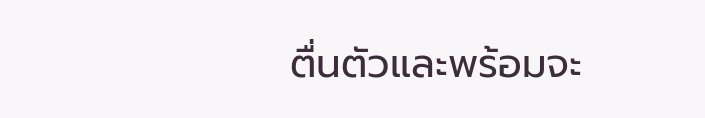ตื่นตัวและพร้อมจะ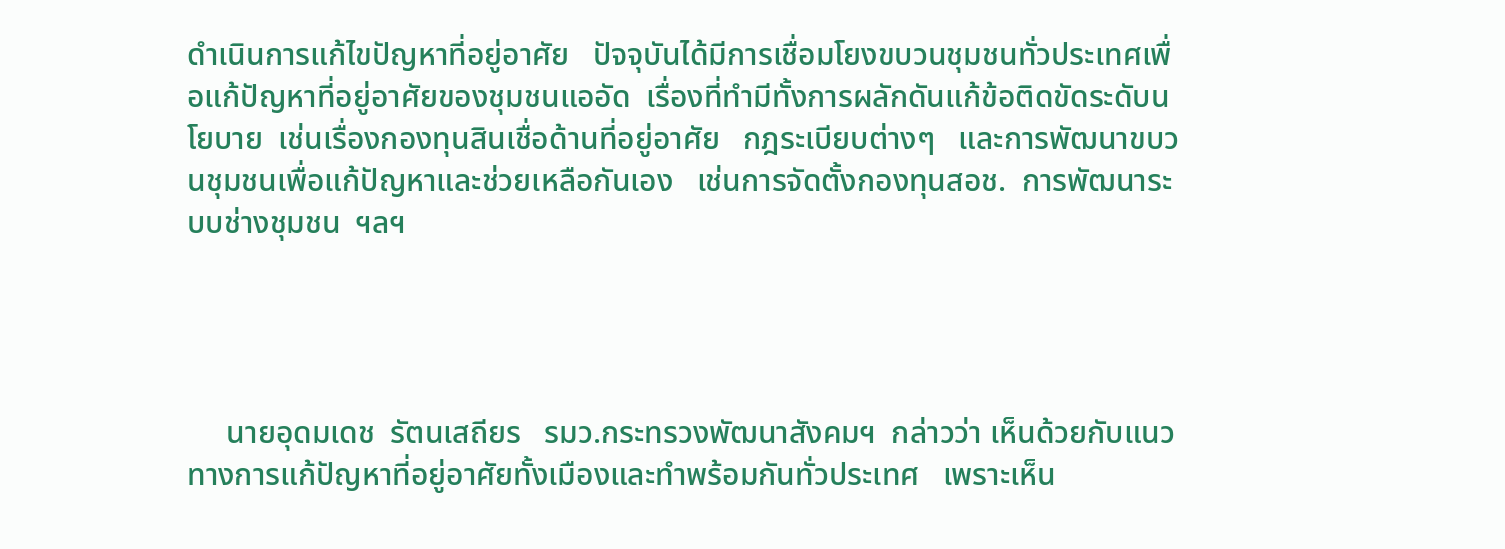ดำเนินการแก้ไขปัญหาที่อยู่อาศัย   ปัจจุบันได้มีการเชื่อมโยงขบวนชุมชนทั่วประเทศเพื่อแก้ปัญหาที่อยู่อาศัยของชุมชนแออัด  เรื่องที่ทำมีทั้งการผลักดันแก้ข้อติดขัดระดับนโยบาย  เช่นเรื่องกองทุนสินเชื่อด้านที่อยู่อาศัย   กฎระเบียบต่างๆ   และการพัฒนาขบวนชุมชนเพื่อแก้ปัญหาและช่วยเหลือกันเอง   เช่นการจัดตั้งกองทุนสอช.  การพัฒนาระบบช่างชุมชน  ฯลฯ




     นายอุดมเดช  รัตนเสถียร   รมว.กระทรวงพัฒนาสังคมฯ  กล่าวว่า เห็นด้วยกับแนวทางการแก้ปัญหาที่อยู่อาศัยทั้งเมืองและทำพร้อมกันทั่วประเทศ   เพราะเห็น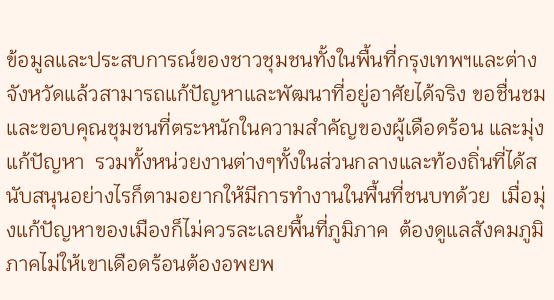ข้อมูลและประสบการณ์ของชาวชุมชนทั้งในพื้นที่กรุงเทพฯและต่างจังหวัดแล้วสามารถแก้ปัญหาและพัฒนาที่อยู่อาศัยได้จริง ขอชื่นชมและขอบคุณชุมชนที่ตระหนักในความสำคัญของผู้เดือดร้อน และมุ่งแก้ปัญหา  รวมทั้งหน่วยงานต่างๆทั้งในส่วนกลางและท้องถิ่นที่ได้สนับสนุนอย่างไรก็ตามอยากให้มีการทำงานในพื้นที่ชนบทด้วย  เมื่อมุ่งแก้ปัญหาของเมืองก็ไม่ควรละเลยพื้นที่ภูมิภาค  ต้องดูแลสังคมภูมิภาคไม่ให้เขาเดือดร้อนต้องอพยพ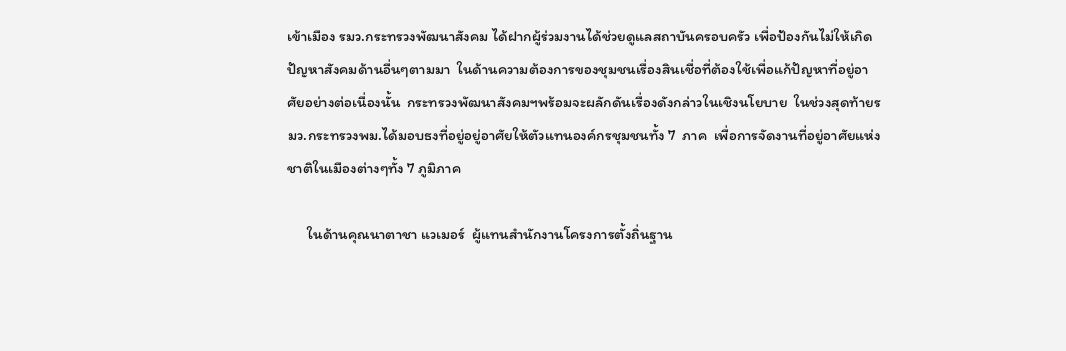เข้าเมือง รมว.กระทรวงพัฒนาสังคม ได้ฝากผู้ร่วมงานได้ช่วยดูแลสถาบันครอบครัว เพื่อป้องกันไม่ให้เกิดปัญหาสังคมด้านอื่นๆตามมา  ในด้านความต้องการของชุมชนเรื่องสินเชื่อที่ต้องใช้เพื่อแก้ปัญหาที่อยู่อาศัยอย่างต่อเนื่องนั้น  กระทรวงพัฒนาสังคมฯพร้อมจะผลักดันเรื่องดังกล่าวในเชิงนโยบาย  ในช่วงสุดท้ายรมว.กระทรวงพม.ได้มอบธงที่อยู่อยู่อาศัยให้ตัวแทนองค์กรชุมชนทั้ง 7  ภาค  เพื่อการจัดงานที่อยู่อาศัยแห่งชาติในเมืองต่างๆทั้ง 7 ภูมิภาค

      ในด้านคุณนาตาชา แวเมอร์  ผู้แทนสำนักงานโครงการตั้งถิ่นฐาน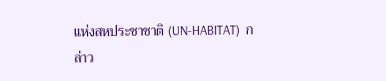แห่งสหประชาชาติ (UN-HABITAT)  กล่าว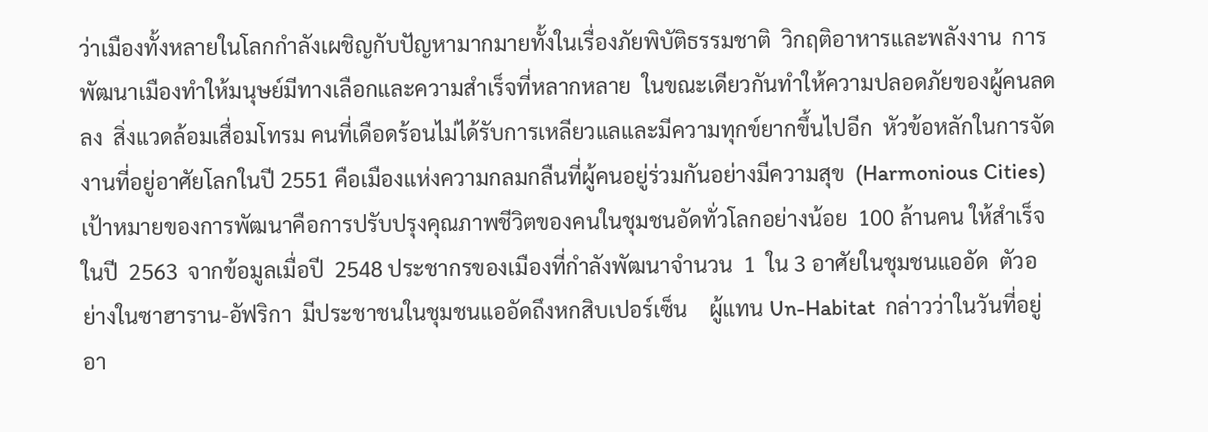ว่าเมืองทั้งหลายในโลกกำลังเผชิญกับปัญหามากมายทั้งในเรื่องภัยพิบัติธรรมชาติ  วิกฤติอาหารและพลังงาน  การพัฒนาเมืองทำให้มนุษย์มีทางเลือกและความสำเร็จที่หลากหลาย  ในขณะเดียวกันทำให้ความปลอดภัยของผู้คนลดลง  สิ่งแวดล้อมเสื่อมโทรม คนที่เดือดร้อนไม่ได้รับการเหลียวแลและมีความทุกข์ยากขึ้นไปอีก  หัวข้อหลักในการจัดงานที่อยู่อาศัยโลกในปี 2551 คือเมืองแห่งความกลมกลืนที่ผู้คนอยู่ร่วมกันอย่างมีความสุข  (Harmonious Cities)   เป้าหมายของการพัฒนาคือการปรับปรุงคุณภาพชีวิตของคนในชุมชนอัดทั่วโลกอย่างน้อย  100 ล้านคน ให้สำเร็จในปี  2563  จากข้อมูลเมื่อปี  2548 ประชากรของเมืองที่กำลังพัฒนาจำนวน  1  ใน 3 อาศัยในชุมชนแออัด  ตัวอย่างในซาฮาราน-อัฟริกา  มีประชาชนในชุมชนแออัดถึงหกสิบเปอร์เซ็น    ผู้แทน Un-Habitat  กล่าวว่าในวันที่อยู่อา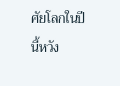ศัยโลกในปีนี้หวัง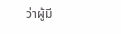ว่าผู้มี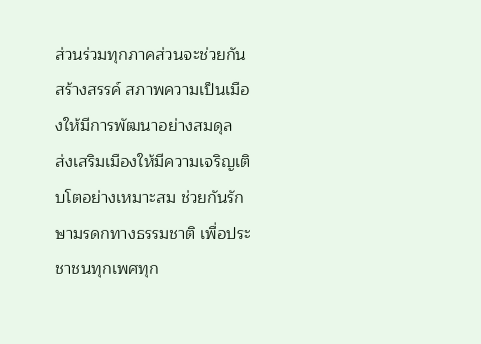ส่วนร่วมทุกภาคส่วนจะช่วยกันสร้างสรรค์ สภาพความเป็นเมืองให้มีการพัฒนาอย่างสมดุล  ส่งเสริมเมืองให้มีความเจริญเติบโตอย่างเหมาะสม ช่วยกันรักษามรดกทางธรรมชาติ เพื่อประชาชนทุกเพศทุก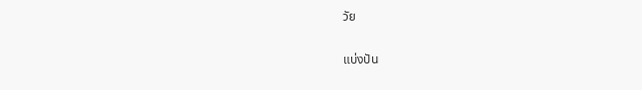วัย

แบ่งปัน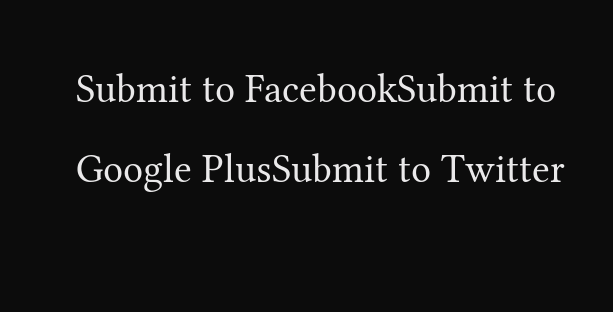Submit to FacebookSubmit to Google PlusSubmit to Twitter